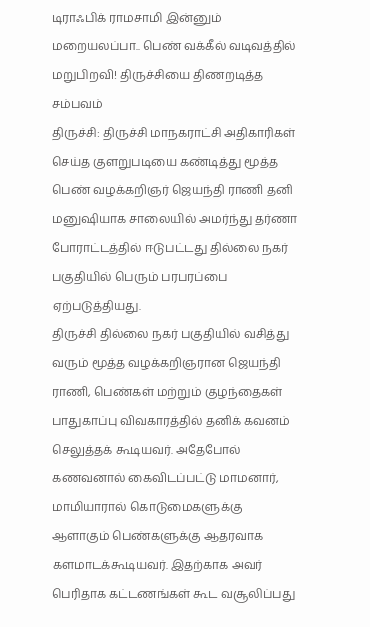டிராஃபிக் ராமசாமி இன்னும் மறையலப்பா.. பெண் வக்கீல் வடிவத்தில் மறுபிறவி! திருச்சியை திணறடித்த சம்பவம்
திருச்சி: திருச்சி மாநகராட்சி அதிகாரிகள் செய்த குளறுபடியை கண்டித்து மூத்த பெண் வழக்கறிஞர் ஜெயந்தி ராணி தனி மனுஷியாக சாலையில் அமர்ந்து தர்ணா போராட்டத்தில் ஈடுபட்டது தில்லை நகர் பகுதியில் பெரும் பரபரப்பை ஏற்படுத்தியது.
திருச்சி தில்லை நகர் பகுதியில் வசித்து வரும் மூத்த வழக்கறிஞரான ஜெயந்தி ராணி, பெண்கள் மற்றும் குழந்தைகள் பாதுகாப்பு விவகாரத்தில் தனிக் கவனம் செலுத்தக் கூடியவர். அதேபோல் கணவனால் கைவிடப்பட்டு மாமனார், மாமியாரால் கொடுமைகளுக்கு ஆளாகும் பெண்களுக்கு ஆதரவாக களமாடக்கூடியவர். இதற்காக அவர் பெரிதாக கட்டணங்கள் கூட வசூலிப்பது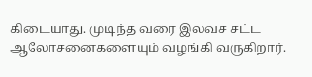கிடையாது. முடிந்த வரை இலவச சட்ட ஆலோசனைகளையும் வழங்கி வருகிறார்.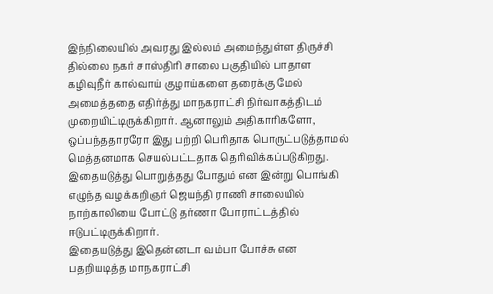இந்நிலையில் அவரது இல்லம் அமைந்துள்ள திருச்சி தில்லை நகர் சாஸ்திரி சாலை பகுதியில் பாதாள கழிவுநீர் கால்வாய் குழாய்களை தரைக்கு மேல் அமைத்ததை எதிர்த்து மாநகராட்சி நிர்வாகத்திடம் முறையிட்டிருக்கிறார். ஆனாலும் அதிகாரிகளோ, ஒப்பந்ததாரரோ இது பற்றி பெரிதாக பொருட்படுத்தாமல் மெத்தனமாக செயல்பட்டதாக தெரிவிக்கப்படுகிறது. இதையடுத்து பொறுத்தது போதும் என இன்று பொங்கி எழுந்த வழக்கறிஞர் ஜெயந்தி ராணி சாலையில் நாற்காலியை போட்டு தர்ணா போராட்டத்தில் ஈடுபட்டிருக்கிறார்.
இதையடுத்து இதென்னடா வம்பா போச்சு என பதறியடித்த மாநகராட்சி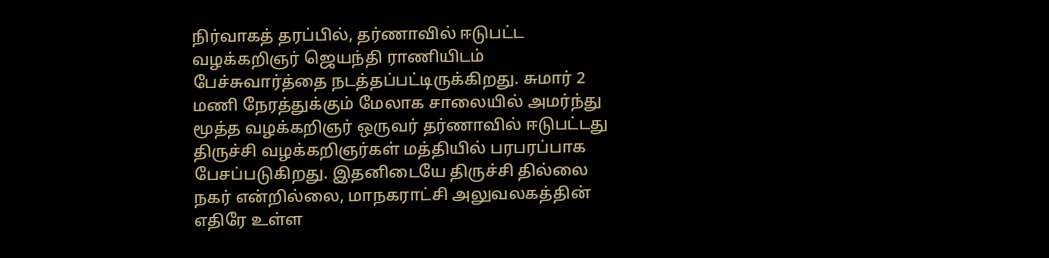நிர்வாகத் தரப்பில், தர்ணாவில் ஈடுபட்ட வழக்கறிஞர் ஜெயந்தி ராணியிடம் பேச்சுவார்த்தை நடத்தப்பட்டிருக்கிறது. சுமார் 2 மணி நேரத்துக்கும் மேலாக சாலையில் அமர்ந்து மூத்த வழக்கறிஞர் ஒருவர் தர்ணாவில் ஈடுபட்டது திருச்சி வழக்கறிஞர்கள் மத்தியில் பரபரப்பாக பேசப்படுகிறது. இதனிடையே திருச்சி தில்லை நகர் என்றில்லை, மாநகராட்சி அலுவலகத்தின் எதிரே உள்ள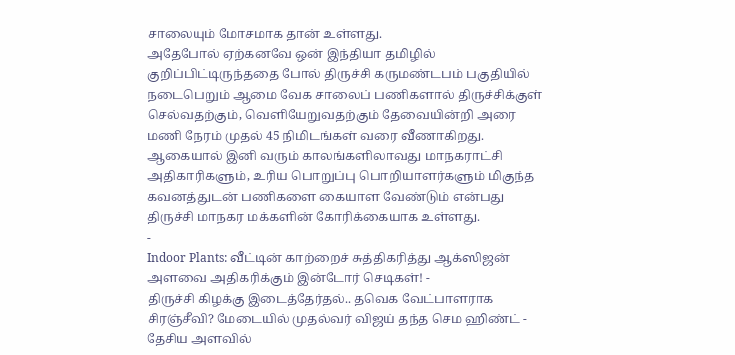சாலையும் மோசமாக தான் உள்ளது.
அதேபோல் ஏற்கனவே ஒன் இந்தியா தமிழில் குறிப்பிட்டிருந்ததை போல் திருச்சி கருமண்டபம் பகுதியில் நடைபெறும் ஆமை வேக சாலைப் பணிகளால் திருச்சிக்குள் செல்வதற்கும், வெளியேறுவதற்கும் தேவையின்றி அரை மணி நேரம் முதல் 45 நிமிடங்கள் வரை வீணாகிறது. ஆகையால் இனி வரும் காலங்களிலாவது மாநகராட்சி அதிகாரிகளும், உரிய பொறுப்பு பொறியாளர்களும் மிகுந்த கவனத்துடன் பணிகளை கையாள வேண்டும் என்பது திருச்சி மாநகர மக்களின் கோரிக்கையாக உள்ளது.
-
Indoor Plants: வீட்டின் காற்றைச் சுத்திகரித்து ஆக்ஸிஜன் அளவை அதிகரிக்கும் இன்டோர் செடிகள்! -
திருச்சி கிழக்கு இடைத்தேர்தல்.. தவெக வேட்பாளராக சிரஞ்சீவி? மேடையில் முதல்வர் விஜய் தந்த செம ஹிண்ட் -
தேசிய அளவில்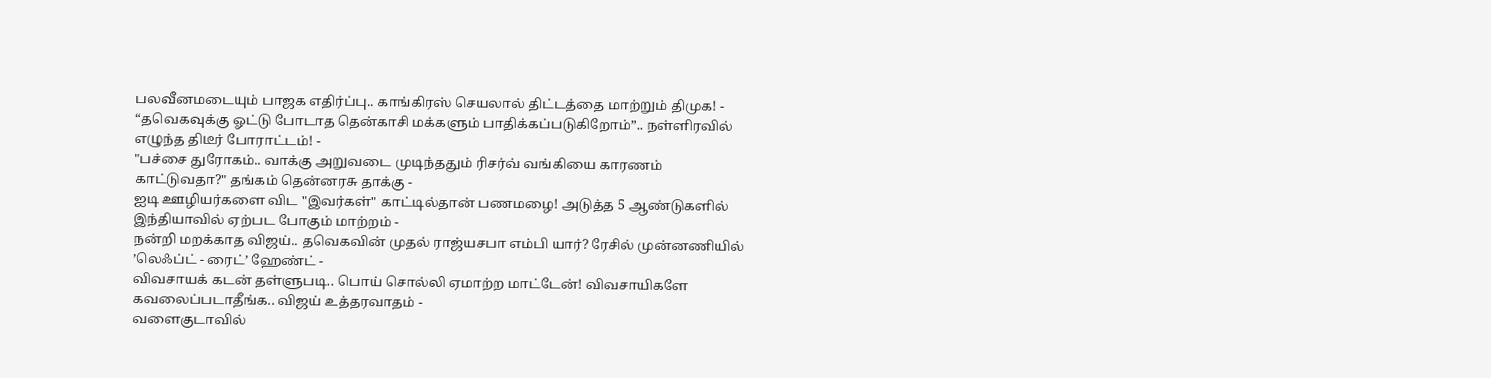பலவீனமடையும் பாஜக எதிர்ப்பு.. காங்கிரஸ் செயலால் திட்டத்தை மாற்றும் திமுக! -
“தவெகவுக்கு ஓட்டு போடாத தென்காசி மக்களும் பாதிக்கப்படுகிறோம்”.. நள்ளிரவில் எழுந்த திடீர் போராட்டம்! -
"பச்சை துரோகம்.. வாக்கு அறுவடை முடிந்ததும் ரிசர்வ் வங்கியை காரணம் காட்டுவதா?" தங்கம் தென்னரசு தாக்கு -
ஐடி ஊழியர்களை விட "இவர்கள்" காட்டில்தான் பணமழை! அடுத்த 5 ஆண்டுகளில் இந்தியாவில் ஏற்பட போகும் மாற்றம் -
நன்றி மறக்காத விஜய்.. தவெகவின் முதல் ராஜ்யசபா எம்பி யார்? ரேசில் முன்னணியில் ’லெஃப்ட் - ரைட்’ ஹேண்ட் -
விவசாயக் கடன் தள்ளுபடி.. பொய் சொல்லி ஏமாற்ற மாட்டேன்! விவசாயிகளே கவலைப்படாதீங்க.. விஜய் உத்தரவாதம் -
வளைகுடாவில்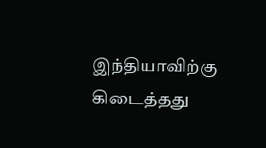இந்தியாவிற்கு கிடைத்தது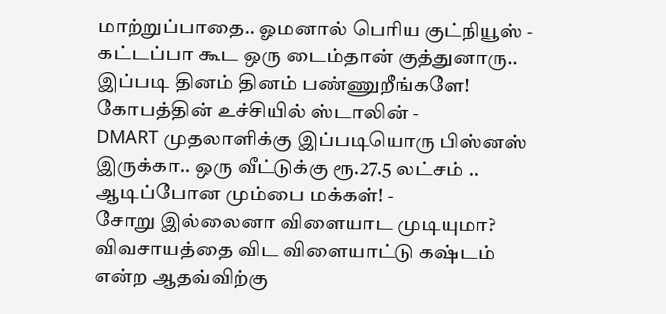மாற்றுப்பாதை.. ஓமனால் பெரிய குட்நியூஸ் -
கட்டப்பா கூட ஒரு டைம்தான் குத்துனாரு.. இப்படி தினம் தினம் பண்ணுறீங்களே! கோபத்தின் உச்சியில் ஸ்டாலின் -
DMART முதலாளிக்கு இப்படியொரு பிஸ்னஸ் இருக்கா.. ஒரு வீட்டுக்கு ரூ.27.5 லட்சம் .. ஆடிப்போன மும்பை மக்கள்! -
சோறு இல்லைனா விளையாட முடியுமா? விவசாயத்தை விட விளையாட்டு கஷ்டம் என்ற ஆதவ்விற்கு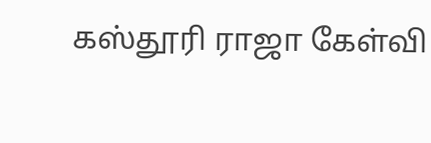கஸ்தூரி ராஜா கேள்வி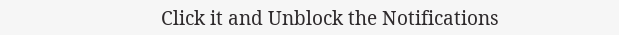Click it and Unblock the Notifications